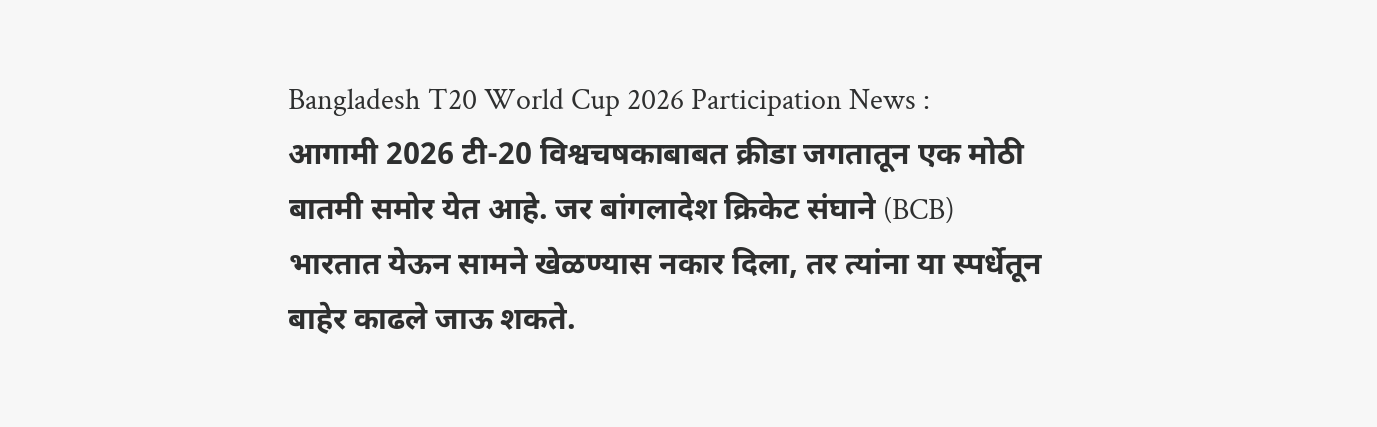Bangladesh T20 World Cup 2026 Participation News : आगामी 2026 टी-20 विश्वचषकाबाबत क्रीडा जगतातून एक मोठी बातमी समोर येत आहे. जर बांगलादेश क्रिकेट संघाने (BCB) भारतात येऊन सामने खेळण्यास नकार दिला, तर त्यांना या स्पर्धेतून बाहेर काढले जाऊ शकते.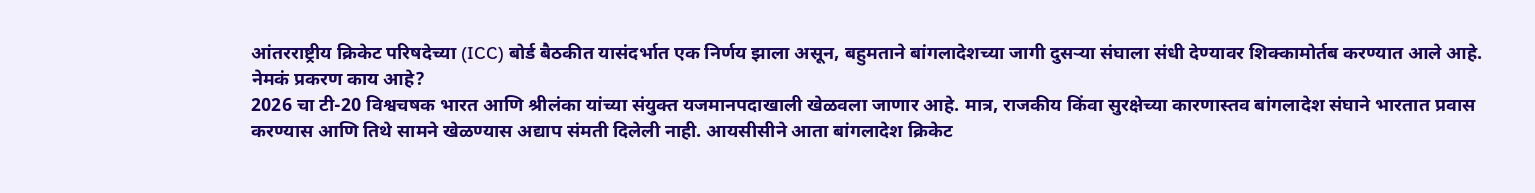आंतरराष्ट्रीय क्रिकेट परिषदेच्या (ICC) बोर्ड बैठकीत यासंदर्भात एक निर्णय झाला असून, बहुमताने बांगलादेशच्या जागी दुसऱ्या संघाला संधी देण्यावर शिक्कामोर्तब करण्यात आले आहे.
नेमकं प्रकरण काय आहे?
2026 चा टी-20 विश्वचषक भारत आणि श्रीलंका यांच्या संयुक्त यजमानपदाखाली खेळवला जाणार आहे. मात्र, राजकीय किंवा सुरक्षेच्या कारणास्तव बांगलादेश संघाने भारतात प्रवास करण्यास आणि तिथे सामने खेळण्यास अद्याप संमती दिलेली नाही. आयसीसीने आता बांगलादेश क्रिकेट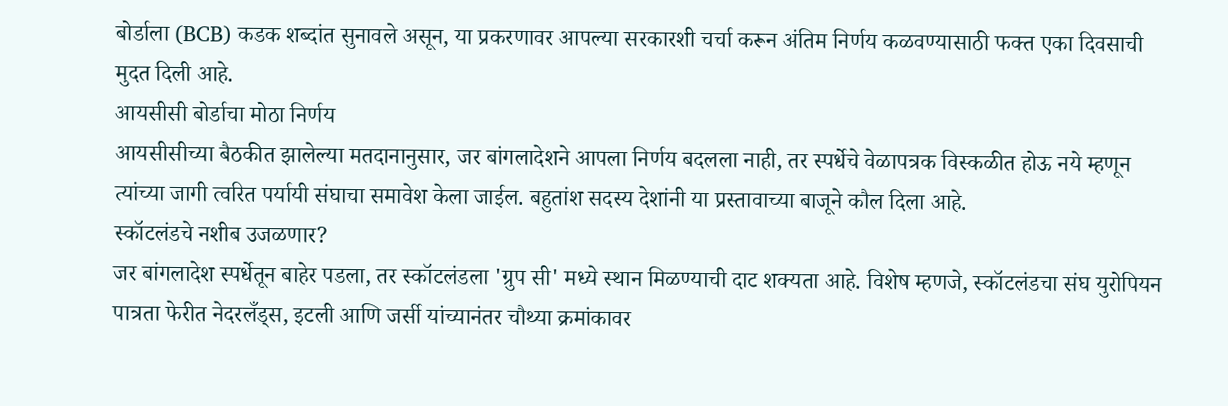बोर्डाला (BCB) कडक शब्दांत सुनावले असून, या प्रकरणावर आपल्या सरकारशी चर्चा करून अंतिम निर्णय कळवण्यासाठी फक्त एका दिवसाची मुदत दिली आहे.
आयसीसी बोर्डाचा मोठा निर्णय
आयसीसीच्या बैठकीत झालेल्या मतदानानुसार, जर बांगलादेशने आपला निर्णय बदलला नाही, तर स्पर्धेचे वेळापत्रक विस्कळीत होऊ नये म्हणून त्यांच्या जागी त्वरित पर्यायी संघाचा समावेश केला जाईल. बहुतांश सदस्य देशांनी या प्रस्तावाच्या बाजूने कौल दिला आहे.
स्कॉटलंडचे नशीब उजळणार?
जर बांगलादेश स्पर्धेतून बाहेर पडला, तर स्कॉटलंडला 'ग्रुप सी' मध्ये स्थान मिळण्याची दाट शक्यता आहे. विशेष म्हणजे, स्कॉटलंडचा संघ युरोपियन पात्रता फेरीत नेदरलँड्स, इटली आणि जर्सी यांच्यानंतर चौथ्या क्रमांकावर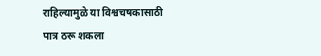राहिल्यामुळे या विश्वचषकासाठी पात्र ठरू शकला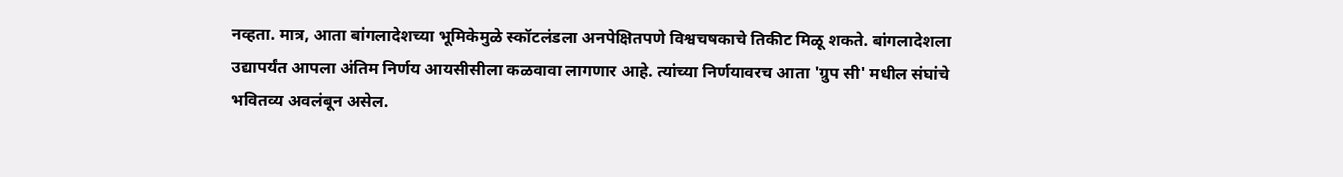नव्हता. मात्र, आता बांगलादेशच्या भूमिकेमुळे स्कॉटलंडला अनपेक्षितपणे विश्वचषकाचे तिकीट मिळू शकते. बांगलादेशला उद्यापर्यंत आपला अंतिम निर्णय आयसीसीला कळवावा लागणार आहे. त्यांच्या निर्णयावरच आता 'ग्रुप सी' मधील संघांचे भवितव्य अवलंबून असेल.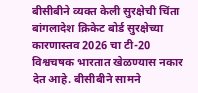बीसीबीने व्यक्त केली सुरक्षेची चिंता
बांगलादेश क्रिकेट बोर्ड सुरक्षेच्या कारणास्तव 2026 चा टी-20 विश्वचषक भारतात खेळण्यास नकार देत आहे. बीसीबीने सामने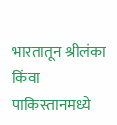भारतातून श्रीलंका किंवा पाकिस्तानमध्ये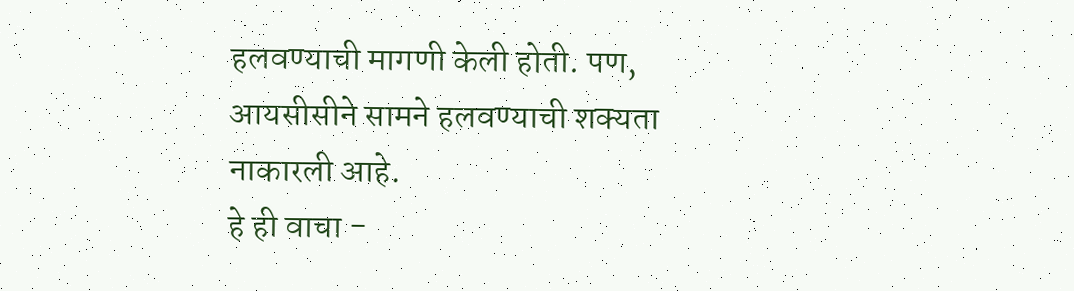हलवण्याची मागणी केली होती. पण, आयसीसीने सामने हलवण्याची शक्यता नाकारली आहे.
हे ही वाचा -